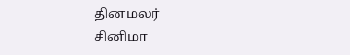தினமலர்
சினிமா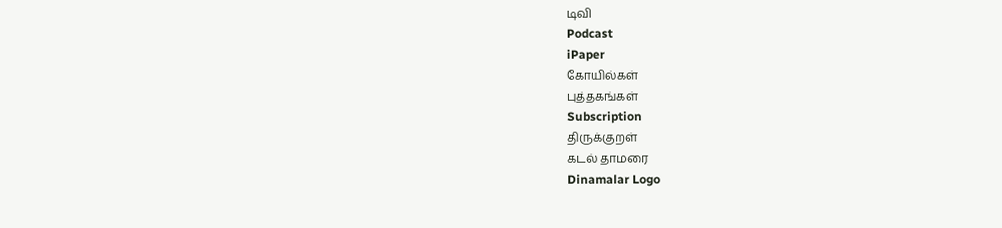டிவி
Podcast
iPaper
கோயில்கள்
புத்தகங்கள்
Subscription
திருக்குறள்
கடல் தாமரை
Dinamalar Logo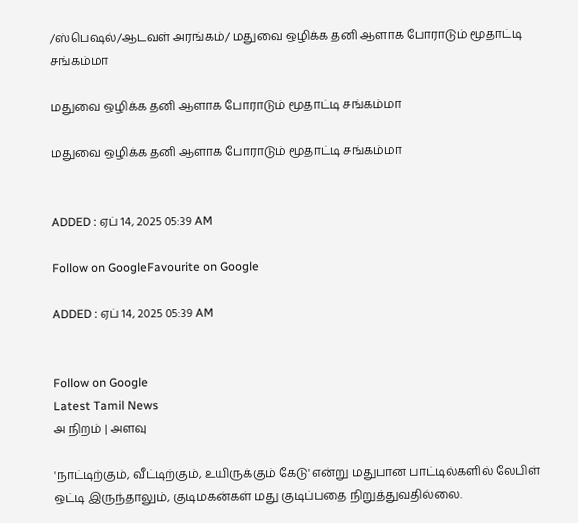/ஸ்பெஷல்/ஆடவள் அரங்கம்/ மதுவை ஒழிக்க தனி ஆளாக போராடும் மூதாட்டி சங்கம்மா

மதுவை ஒழிக்க தனி ஆளாக போராடும் மூதாட்டி சங்கம்மா

மதுவை ஒழிக்க தனி ஆளாக போராடும் மூதாட்டி சங்கம்மா


ADDED : ஏப் 14, 2025 05:39 AM

Follow on GoogleFavourite on Google

ADDED : ஏப் 14, 2025 05:39 AM


Follow on Google
Latest Tamil News
அ நிறம் | அளவு

'நாட்டிற்கும், வீட்டிற்கும், உயிருக்கும் கேடு' என்று மதுபான பாட்டில்களில் லேபிள் ஒட்டி இருந்தாலும், குடிமகன்கள் மது குடிப்பதை நிறுத்துவதில்லை.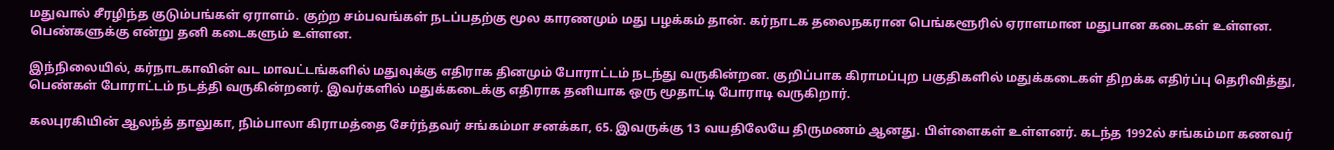மதுவால் சீரழிந்த குடும்பங்கள் ஏராளம். குற்ற சம்பவங்கள் நடப்பதற்கு மூல காரணமும் மது பழக்கம் தான். கர்நாடக தலைநகரான பெங்களூரில் ஏராளமான மதுபான கடைகள் உள்ளன. பெண்களுக்கு என்று தனி கடைகளும் உள்ளன.

இந்நிலையில், கர்நாடகாவின் வட மாவட்டங்களில் மதுவுக்கு எதிராக தினமும் போராட்டம் நடந்து வருகின்றன. குறிப்பாக கிராமப்புற பகுதிகளில் மதுக்கடைகள் திறக்க எதிர்ப்பு தெரிவித்து, பெண்கள் போராட்டம் நடத்தி வருகின்றனர். இவர்களில் மதுக்கடைக்கு எதிராக தனியாக ஒரு மூதாட்டி போராடி வருகிறார்.

கலபுரகியின் ஆலந்த் தாலுகா, நிம்பாலா கிராமத்தை சேர்ந்தவர் சங்கம்மா சனக்கா, 65. இவருக்கு 13 வயதிலேயே திருமணம் ஆனது. பிள்ளைகள் உள்ளனர். கடந்த 1992ல் சங்கம்மா கணவர்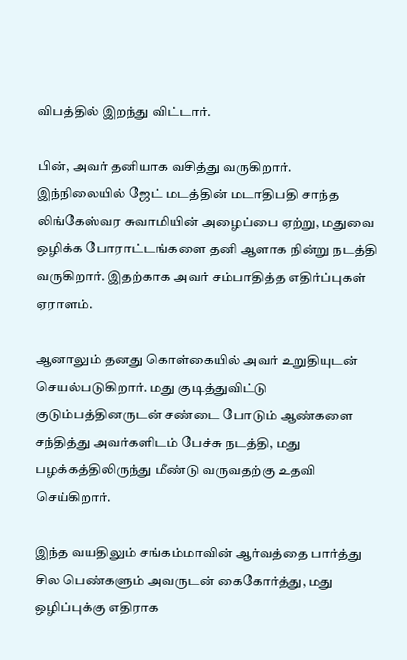விபத்தில் இறந்து விட்டார்.

பின், அவர் தனியாக வசித்து வருகிறார். இந்நிலையில் ஜேட் மடத்தின் மடாதிபதி சாந்த லிங்கேஸ்வர சுவாமியின் அழைப்பை ஏற்று, மதுவை ஒழிக்க போராட்டங்களை தனி ஆளாக நின்று நடத்தி வருகிறார். இதற்காக அவர் சம்பாதித்த எதிர்ப்புகள் ஏராளம்.

ஆனாலும் தனது கொள்கையில் அவர் உறுதியுடன் செயல்படுகிறார். மது குடித்துவிட்டு குடும்பத்தினருடன் சண்டை போடும் ஆண்களை சந்தித்து அவர்களிடம் பேச்சு நடத்தி, மது பழக்கத்திலிருந்து மீண்டு வருவதற்கு உதவி செய்கிறார்.

இந்த வயதிலும் சங்கம்மாவின் ஆர்வத்தை பார்த்து சில பெண்களும் அவருடன் கைகோர்த்து, மது ஒழிப்புக்கு எதிராக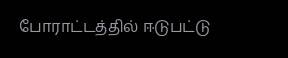போராட்டத்தில் ஈடுபட்டு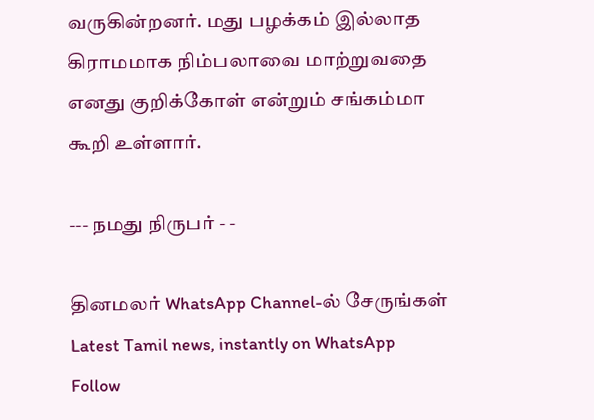வருகின்றனர். மது பழக்கம் இல்லாத கிராமமாக நிம்பலாவை மாற்றுவதை எனது குறிக்கோள் என்றும் சங்கம்மா கூறி உள்ளார்.

--- நமது நிருபர் - -

தினமலர் WhatsApp Channel-ல் சேருங்கள்
Latest Tamil news, instantly on WhatsApp
Follow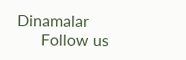Dinamalar
      Follow us